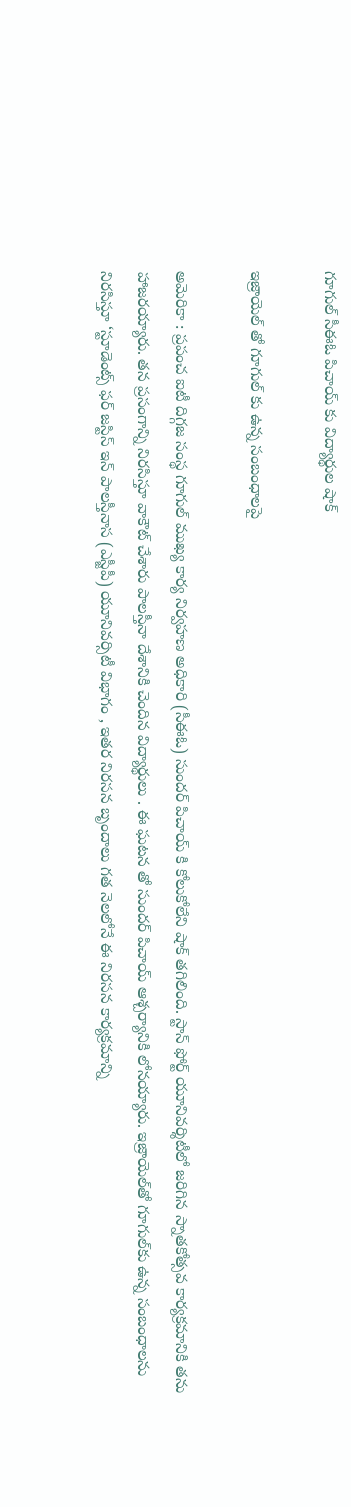గూగుల్ సీఈఓ పిచాయ్ కు విద్యార్థుల షాక్

ఇజ్రాయెల్ తో గూగుల్ కు ఉన్న సంబంధాల‌పై

అమెరికా : ప్ర‌పంచ ఐటీ దిగ్గ‌జ సంస్థ గూగుల్ ముఖ్య కార్య నిర్వ‌హ‌ణ అధికారి (సీఈఓ) సుంద‌ర్ పిచాయ్ కి కోలుకోలేని షాక్ త‌గిలింది. స్టాన్ ఫోర్ట్ యూనివ‌ర్శిటీలో జ‌రిగిన స్నాతకోత్స‌వ కార్య‌క్ర‌మానికి త‌ను హాజ‌ర‌య్యారు. త‌న ప్ర‌సంగాన్ని నిర‌సిస్తూ వాకౌట్ చేశారు పాల‌స్తీనా దేశానికి చెందిన విద్యార్థులు . ఈ ఘ‌ట‌న తో సుంద‌ర్ పిచాయ్ ఆశ్చ‌ర్యానికి లోన‌య్యారు. ఇజ్రాయెల్‌తో గూగుల్‌కు ఉన్న సంబంధాలను నిరసిస్తూ ‘స్టూడెంట్స్ ఫర్ జస్టిస్ ఇన్ పాలస్తీనాస (ఎస్జీపీ) యూనివర్సిటీ విభాగం , ఇతర నిరసన బృందాలు గత నెలలోనే ఈ నిరసన కార్యక్రమాన్ని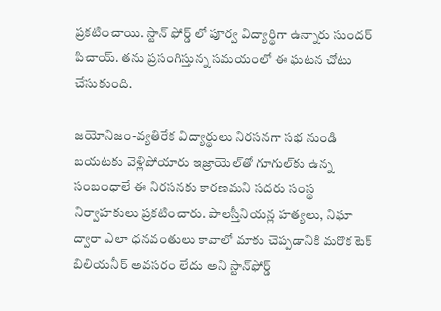ప్రకటించాయి. స్టాన్ ఫోర్డ్ లో పూర్వ విద్యార్థిగా ఉన్నారు సుంద‌ర్ పిచాయ్. త‌ను ప్ర‌సంగిస్తున్న స‌మ‌యంలో ఈ ఘ‌ట‌న చోటు చేసుకుంది.

జయోనిజం-వ్యతిరేక విద్యార్థులు నిరసనగా సభ నుండి బయటకు వెళ్లిపోయారు ఇజ్రాయెల్‌తో గూగుల్‌కు ఉన్న సంబంధాలే ఈ నిరసనకు కారణమని సద‌రు సంస్థ నిర్వాహ‌కులు ప్ర‌క‌టించారు. పాలస్తీనియన్ల హత్యలు, నిఘా ద్వారా ఎలా ధనవంతులు కావాలో మాకు చెప్పడానికి మరొక టెక్ బిలియనీర్ అవసరం లేదు అని స్టాన్‌ఫోర్డ్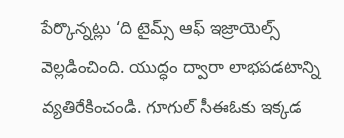పేర్కొన్నట్లు ‘ది టైమ్స్ ఆఫ్ ఇజ్రాయెల్స్ వెల్ల‌డించింది. యుద్ధం ద్వారా లాభపడటాన్ని వ్యతిరేకించండి. గూగుల్ సీఈఓకు ఇక్కడ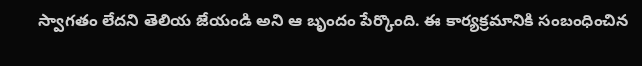స్వాగతం లేదని తెలియ జేయండి అని ఆ బృందం పేర్కొంది. ఈ కార్యక్రమానికి సంబంధించిన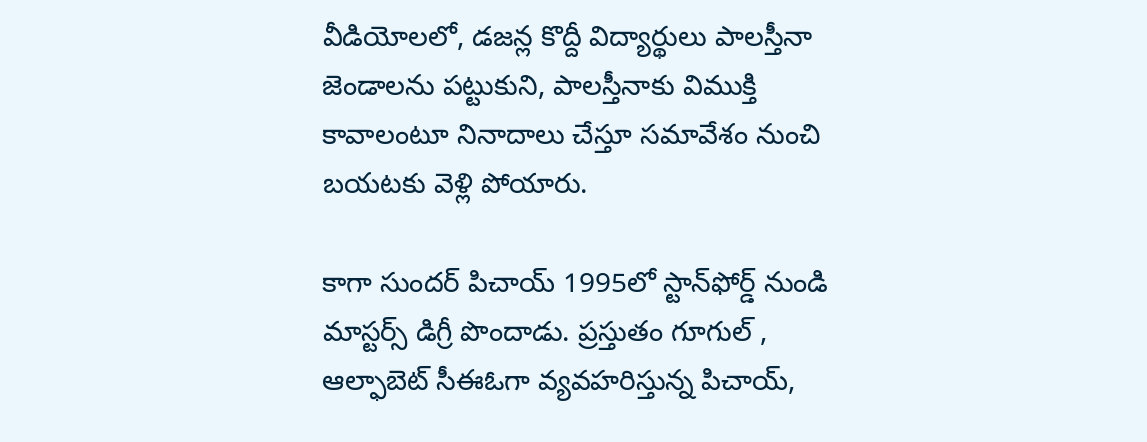వీడియోలలో, డజన్ల కొద్దీ విద్యార్థులు పాలస్తీనా జెండాలను పట్టుకుని, పాలస్తీనాకు విముక్తి కావాలంటూ నినాదాలు చేస్తూ స‌మావేశం నుంచి బ‌య‌ట‌కు వెళ్లి పోయారు.

కాగా సుంద‌ర్ పిచాయ్ 1995లో స్టాన్‌ఫోర్డ్ నుండి మాస్టర్స్ డిగ్రీ పొందాడు. ప్రస్తుతం గూగుల్ , ఆల్ఫాబెట్ సీఈఓగా వ్యవహరిస్తున్న పిచాయ్,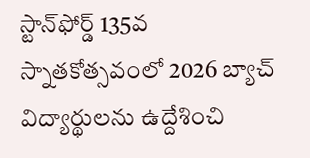స్టాన్‌ఫోర్డ్ 135వ స్నాతకోత్సవంలో 2026 బ్యాచ్ విద్యార్థులను ఉద్దేశించి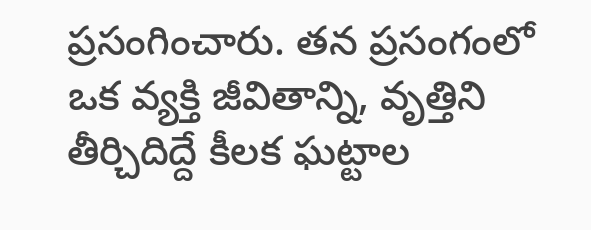ప్రసంగించారు. తన ప్రసంగంలో ఒక వ్యక్తి జీవితాన్ని, వృత్తిని తీర్చిదిద్దే కీలక ఘట్టాల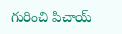గురించి పిచాయ్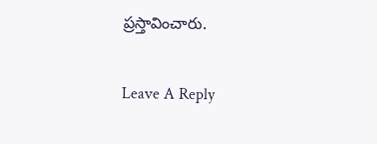ప్రస్తావించారు.

Leave A Reply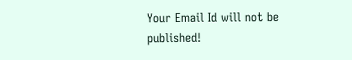Your Email Id will not be published!